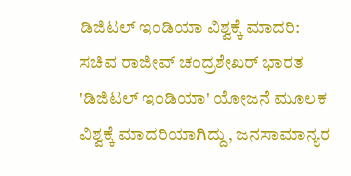ಡಿಜಿಟಲ್‌ ಇಂಡಿಯಾ ವಿಶ್ವಕ್ಕೆ ಮಾದರಿ: ಸಚಿವ ರಾಜೀವ್‌ ಚಂದ್ರಶೇಖರ್‌ ಭಾರತ 'ಡಿಜಿಟಲ್‌ ಇಂಡಿಯಾ' ಯೋಜನೆ ಮೂಲಕ ವಿಶ್ವಕ್ಕೆ ಮಾದರಿಯಾಗಿದ್ದು, ಜನಸಾಮಾನ್ಯರ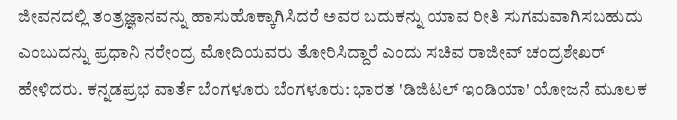ಜೀವನದಲ್ಲಿ ತಂತ್ರಜ್ಞಾನವನ್ನು ಹಾಸುಹೊಕ್ಕಾಗಿಸಿದರೆ ಅವರ ಬದುಕನ್ನು ಯಾವ ರೀತಿ ಸುಗಮವಾಗಿಸಬಹುದು ಎಂಬುದನ್ನು ಪ್ರಧಾನಿ ನರೇಂದ್ರ ಮೋದಿಯವರು ತೋರಿಸಿದ್ದಾರೆ ಎಂದು ಸಚಿವ ರಾಜೀವ್‌ ಚಂದ್ರಶೇಖರ್‌ ಹೇಳಿದರು. ಕನ್ನಡಪ್ರಭ ವಾರ್ತೆ ಬೆಂಗಳೂರು ಬೆಂಗಳೂರು: ಭಾರತ 'ಡಿಜಿಟಲ್‌ ಇಂಡಿಯಾ' ಯೋಜನೆ ಮೂಲಕ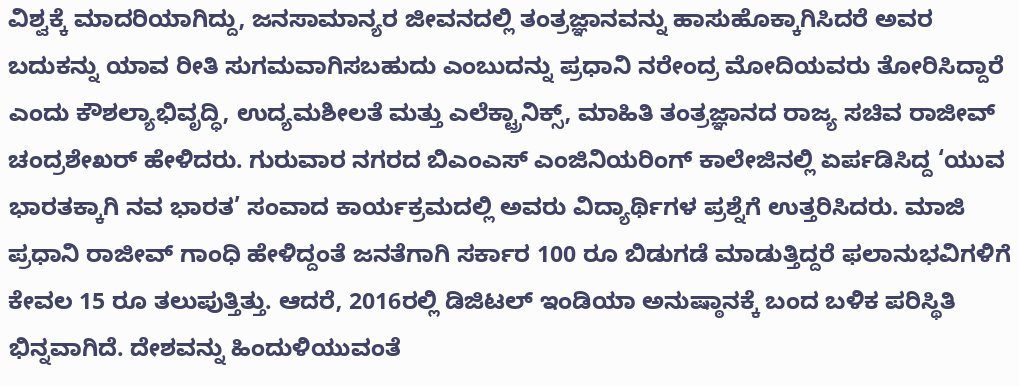ವಿಶ್ವಕ್ಕೆ ಮಾದರಿಯಾಗಿದ್ದು, ಜನಸಾಮಾನ್ಯರ ಜೀವನದಲ್ಲಿ ತಂತ್ರಜ್ಞಾನವನ್ನು ಹಾಸುಹೊಕ್ಕಾಗಿಸಿದರೆ ಅವರ ಬದುಕನ್ನು ಯಾವ ರೀತಿ ಸುಗಮವಾಗಿಸಬಹುದು ಎಂಬುದನ್ನು ಪ್ರಧಾನಿ ನರೇಂದ್ರ ಮೋದಿಯವರು ತೋರಿಸಿದ್ದಾರೆ ಎಂದು ಕೌಶಲ್ಯಾಭಿವೃದ್ಧಿ, ಉದ್ಯಮಶೀಲತೆ ಮತ್ತು ಎಲೆಕ್ಟ್ರಾನಿಕ್ಸ್, ಮಾಹಿತಿ ತಂತ್ರಜ್ಞಾನದ ರಾಜ್ಯ ಸಚಿವ ರಾಜೀವ್‌ ಚಂದ್ರಶೇಖರ್‌ ಹೇಳಿದರು. ಗುರುವಾರ ನಗರದ ಬಿಎಂಎಸ್‌ ಎಂಜಿನಿಯರಿಂಗ್‌ ಕಾಲೇಜಿನಲ್ಲಿ ಏರ್ಪಡಿಸಿದ್ದ ‘ಯುವ ಭಾರತಕ್ಕಾಗಿ ನವ ಭಾರತ’ ಸಂವಾದ ಕಾರ್ಯಕ್ರಮದಲ್ಲಿ ಅವರು ವಿದ್ಯಾರ್ಥಿಗಳ ಪ್ರಶ್ನೆಗೆ ಉತ್ತರಿಸಿದರು. ಮಾಜಿ ಪ್ರಧಾನಿ ರಾಜೀವ್‌ ಗಾಂಧಿ ಹೇಳಿದ್ದಂತೆ ಜನತೆಗಾಗಿ ಸರ್ಕಾರ 100 ರೂ ಬಿಡುಗಡೆ ಮಾಡುತ್ತಿದ್ದರೆ ಫಲಾನುಭವಿಗಳಿಗೆ ಕೇವಲ 15 ರೂ ತಲುಪುತ್ತಿತ್ತು. ಆದರೆ, 2016ರಲ್ಲಿ ಡಿಜಿಟಲ್‌ ಇಂಡಿಯಾ ಅನುಷ್ಠಾನಕ್ಕೆ ಬಂದ ಬಳಿಕ ಪರಿಸ್ಥಿತಿ ಭಿನ್ನವಾಗಿದೆ. ದೇಶವನ್ನು ಹಿಂದುಳಿಯುವಂತೆ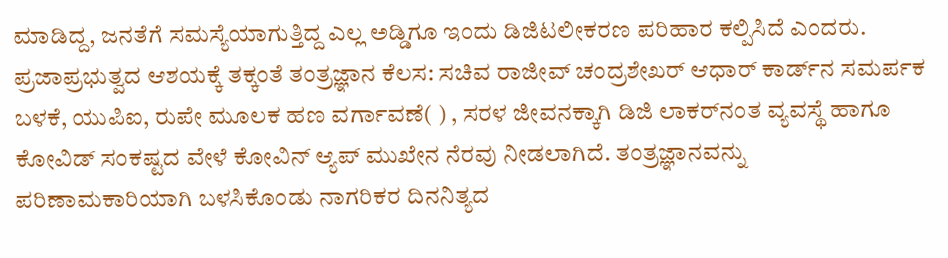ಮಾಡಿದ್ದ, ಜನತೆಗೆ ಸಮಸ್ಯೆಯಾಗುತ್ತಿದ್ದ ಎಲ್ಲ ಅಡ್ಡಿಗೂ ಇಂದು ಡಿಜಿಟಲೀಕರಣ ಪರಿಹಾರ ಕಲ್ಪಿಸಿದೆ ಎಂದರು. ಪ್ರಜಾಪ್ರಭುತ್ವದ ಆಶಯಕ್ಕೆ ತಕ್ಕಂತೆ ತಂತ್ರಜ್ಞಾನ ಕೆಲಸ: ಸಚಿವ ರಾಜೀವ್‌ ಚಂದ್ರಶೇಖರ್‌ ಆಧಾರ್‌ ಕಾರ್ಡ್‌ನ ಸಮರ್ಪಕ ಬಳಕೆ, ಯುಪಿಐ, ರುಪೇ ಮೂಲಕ ಹಣ ವರ್ಗಾವಣೆ( ) , ಸರಳ ಜೀವನಕ್ಕಾಗಿ ಡಿಜಿ ಲಾಕರ್‌ನಂತ ವ್ಯವಸ್ಥೆ ಹಾಗೂ ಕೋವಿಡ್‌ ಸಂಕಷ್ಟದ ವೇಳೆ ಕೋವಿನ್‌ ಆ್ಯಪ್‌ ಮುಖೇನ ನೆರವು ನೀಡಲಾಗಿದೆ. ತಂತ್ರಜ್ಞಾನವನ್ನು ಪರಿಣಾಮಕಾರಿಯಾಗಿ ಬಳಸಿಕೊಂಡು ನಾಗರಿಕರ ದಿನನಿತ್ಯದ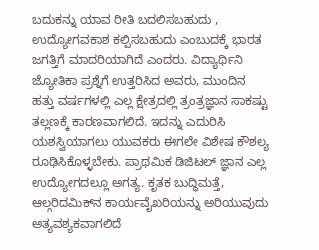ಬದುಕನ್ನು ಯಾವ ರೀತಿ ಬದಲಿಸಬಹುದು , ಉದ್ಯೋಗವಕಾಶ ಕಲ್ಪಿಸಬಹುದು ಎಂಬುದಕ್ಕೆ ಭಾರತ ಜಗತ್ತಿಗೆ ಮಾದರಿಯಾಗಿದೆ ಎಂದರು. ವಿದ್ಯಾರ್ಥಿನಿ ಜ್ಯೋತಿಕಾ ಪ್ರಶ್ನೆಗೆ ಉತ್ತರಿಸಿದ ಅವರು, ಮುಂದಿನ ಹತ್ತು ವರ್ಷಗಳಲ್ಲಿ ಎಲ್ಲ ಕ್ಷೇತ್ರದಲ್ಲಿ ತ್ರಂತ್ರಜ್ಞಾನ ಸಾಕಷ್ಟು ತಲ್ಲಣಕ್ಕೆ ಕಾರಣವಾಗಲಿದೆ. ಇದನ್ನು ಎದುರಿಸಿ ಯಶಸ್ವಿಯಾಗಲು ಯುವಕರು ಈಗಲೇ ವಿಶೇಷ ಕೌಶಲ್ಯ ರೂಢಿಸಿಕೊಳ್ಳಬೇಕು. ಪ್ರಾಥಮಿಕ ಡಿಜಿಟಲ್‌ ಜ್ಞಾನ ಎಲ್ಲ ಉದ್ಯೋಗದಲ್ಲೂ ಅಗತ್ಯ. ಕೃತಕ ಬುದ್ಧಿಮತ್ತೆ, ಆಲ್ಗರಿದಮಿಕ್‌ನ ಕಾರ್ಯವೈಖರಿಯನ್ನು ಅರಿಯುವುದು ಅತ್ಯವಶ್ಯಕವಾಗಲಿದೆ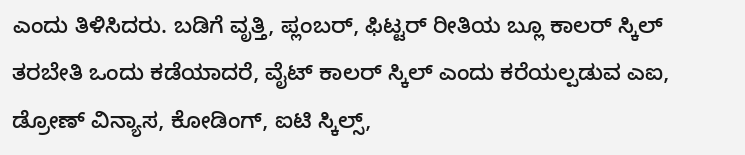ಎಂದು ತಿಳಿಸಿದರು. ಬಡಿಗೆ ವೃತ್ತಿ, ಪ್ಲಂಬರ್‌, ಫಿಟ್ಟರ್‌ ರೀತಿಯ ಬ್ಲೂ ಕಾಲರ್‌ ಸ್ಕಿಲ್‌ ತರಬೇತಿ ಒಂದು ಕಡೆಯಾದರೆ, ವೈಟ್‌ ಕಾಲರ್‌ ಸ್ಕಿಲ್‌ ಎಂದು ಕರೆಯಲ್ಪಡುವ ಎಐ, ಡ್ರೋಣ್‌ ವಿನ್ಯಾಸ, ಕೋಡಿಂಗ್‌, ಐಟಿ ಸ್ಕಿಲ್ಸ್‌,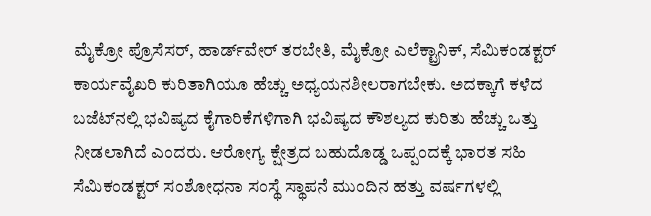ಮೈಕ್ರೋ ಪ್ರೊಸೆಸರ್‌, ಹಾರ್ಡ್‌ವೇರ್‌ ತರಬೇತಿ, ಮೈಕ್ರೋ ಎಲೆಕ್ಟ್ರಾನಿಕ್‌, ಸೆಮಿಕಂಡಕ್ಟರ್‌ ಕಾರ್ಯವೈಖರಿ ಕುರಿತಾಗಿಯೂ ಹೆಚ್ಚು ಅಧ್ಯಯನಶೀಲರಾಗಬೇಕು. ಅದಕ್ಕಾಗೆ ಕಳೆದ ಬಜೆಟ್‌ನಲ್ಲಿ ಭವಿಷ್ಯದ ಕೈಗಾರಿಕೆಗಳಿಗಾಗಿ ಭವಿಷ್ಯದ ಕೌಶಲ್ಯದ ಕುರಿತು ಹೆಚ್ಚು ಒತ್ತು ನೀಡಲಾಗಿದೆ ಎಂದರು. ಆರೋಗ್ಯ ಕ್ಷೇತ್ರದ ಬಹುದೊಡ್ಡ ಒಪ್ಪಂದಕ್ಕೆ ಭಾರತ ಸಹಿ ಸೆಮಿಕಂಡಕ್ಟರ್‌ ಸಂಶೋಧನಾ ಸಂಸ್ಥೆ ಸ್ಥಾಪನೆ ಮುಂದಿನ ಹತ್ತು ವರ್ಷಗಳಲ್ಲಿ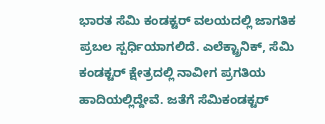ಭಾರತ ಸೆಮಿ ಕಂಡಕ್ಟರ್‌ ವಲಯದಲ್ಲಿ ಜಾಗತಿಕ ಪ್ರಬಲ ಸ್ಪರ್ಧಿಯಾಗಲಿದೆ. ಎಲೆಕ್ಟ್ರಾನಿಕ್‌, ಸೆಮಿ ಕಂಡಕ್ಟರ್‌ ಕ್ಷೇತ್ರದಲ್ಲಿ ನಾವೀಗ ಪ್ರಗತಿಯ ಹಾದಿಯಲ್ಲಿದ್ದೇವೆ. ಜತೆಗೆ ಸೆಮಿಕಂಡಕ್ಟರ್‌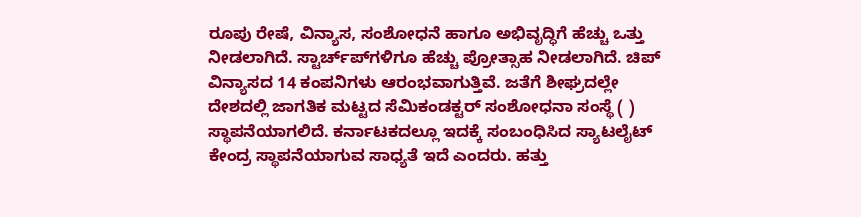ರೂಪು ರೇಷೆ, ವಿನ್ಯಾಸ, ಸಂಶೋಧನೆ ಹಾಗೂ ಅಭಿವೃದ್ಧಿಗೆ ಹೆಚ್ಚು ಒತ್ತು ನೀಡಲಾಗಿದೆ. ಸ್ಟಾರ್ಚ್‌ಪ್‌ಗಳಿಗೂ ಹೆಚ್ಚು ಪ್ರೋತ್ಸಾಹ ನೀಡಲಾಗಿದೆ. ಚಿಪ್‌ ವಿನ್ಯಾಸದ 14 ಕಂಪನಿಗಳು ಆರಂಭವಾಗುತ್ತಿವೆ. ಜತೆಗೆ ಶೀಘ್ರದಲ್ಲೇ ದೇಶದಲ್ಲಿ ಜಾಗತಿಕ ಮಟ್ಟದ ಸೆಮಿಕಂಡಕ್ಟರ್‌ ಸಂಶೋಧನಾ ಸಂಸ್ಥೆ ( ) ಸ್ಥಾಪನೆಯಾಗಲಿದೆ. ಕರ್ನಾಟಕದಲ್ಲೂ ಇದಕ್ಕೆ ಸಂಬಂಧಿಸಿದ ಸ್ಯಾಟಲೈಟ್‌ ಕೇಂದ್ರ ಸ್ಥಾಪನೆಯಾಗುವ ಸಾಧ್ಯತೆ ಇದೆ ಎಂದರು. ಹತ್ತು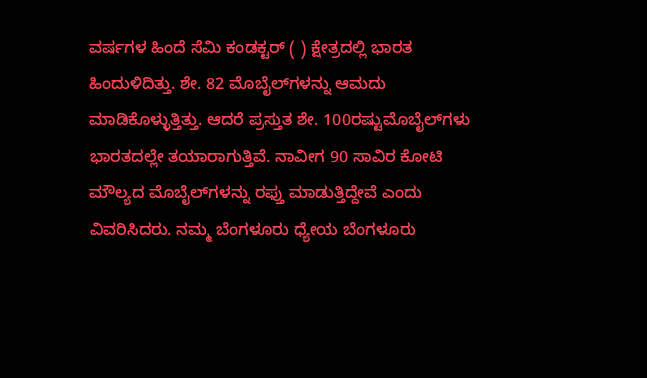ವರ್ಷಗಳ ಹಿಂದೆ ಸೆಮಿ ಕಂಡಕ್ಟರ್‌ ( ) ಕ್ಷೇತ್ರದಲ್ಲಿ ಭಾರತ ಹಿಂದುಳಿದಿತ್ತು. ಶೇ. 82 ಮೊಬೈಲ್‌ಗಳನ್ನು ಆಮದು ಮಾಡಿಕೊಳ್ಳುತ್ತಿತ್ತು. ಆದರೆ ಪ್ರಸ್ತುತ ಶೇ. 100ರಷ್ಟುಮೊಬೈಲ್‌ಗಳು ಭಾರತದಲ್ಲೇ ತಯಾರಾಗುತ್ತಿವೆ. ನಾವೀಗ 90 ಸಾವಿರ ಕೋಟಿ ಮೌಲ್ಯದ ಮೊಬೈಲ್‌ಗಳನ್ನು ರಫ್ತು ಮಾಡುತ್ತಿದ್ದೇವೆ ಎಂದು ವಿವರಿಸಿದರು. ನಮ್ಮ ಬೆಂಗಳೂರು ಧ್ಯೇಯ ಬೆಂಗಳೂರು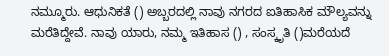ನಮ್ಮೂರು. ಆಧುನಿಕತೆ () ಅಬ್ಬರದಲ್ಲಿ ನಾವು ನಗರದ ಐತಿಹಾಸಿಕ ಮೌಲ್ಯವನ್ನು ಮರೆತಿದ್ದೇವೆ. ನಾವು ಯಾರು, ನಮ್ಮ ಇತಿಹಾಸ () , ಸಂಸ್ಕೃತಿ ()ಮರೆಯದೆ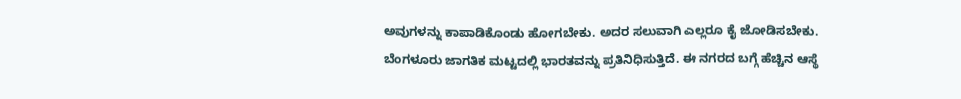ಅವುಗಳನ್ನು ಕಾಪಾಡಿಕೊಂಡು ಹೋಗಬೇಕು. ಅದರ ಸಲುವಾಗಿ ಎಲ್ಲರೂ ಕೈ ಜೋಡಿಸಬೇಕು. ಬೆಂಗಳೂರು ಜಾಗತಿಕ ಮಟ್ಟದಲ್ಲಿ ಭಾರತವನ್ನು ಪ್ರತಿನಿಧಿಸುತ್ತಿದೆ. ಈ ನಗರದ ಬಗ್ಗೆ ಹೆಚ್ಚಿನ ಆಸ್ಥೆ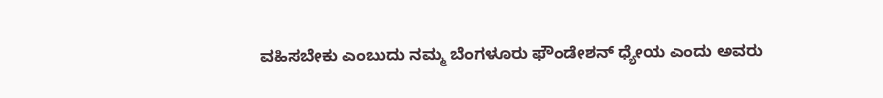ವಹಿಸಬೇಕು ಎಂಬುದು ನಮ್ಮ ಬೆಂಗಳೂರು ಫೌಂಡೇಶನ್‌ ಧ್ಯೇಯ ಎಂದು ಅವರು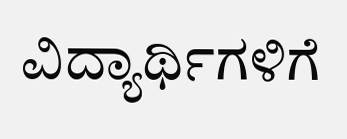ವಿದ್ಯಾರ್ಥಿಗಳಿಗೆ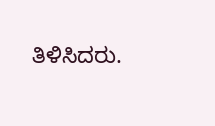ತಿಳಿಸಿದರು.